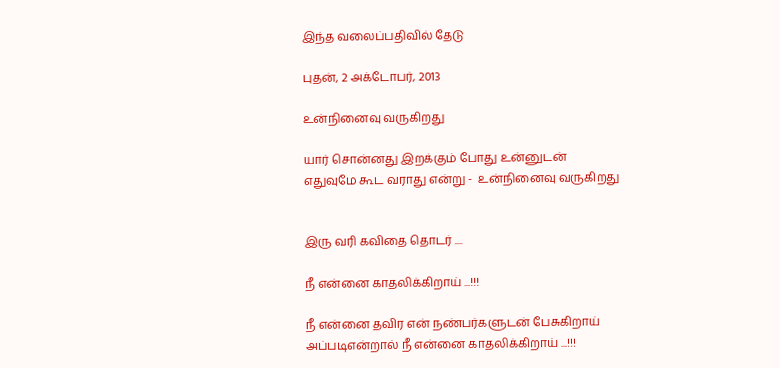இந்த வலைப்பதிவில் தேடு

புதன், 2 அக்டோபர், 2013

உன்நினைவு வருகிறது

யார் சொன்னது இறக்கும் போது உன்னுடன்
எதுவுமே கூட வராது என்று -  உன்நினைவு வருகிறது


இரு வரி கவிதை தொடர் ....

நீ என்னை காதலிக்கிறாய் ...!!!

நீ என்னை தவிர என் நண்பர்களுடன் பேசுகிறாய்
அப்படிஎன்றால் நீ என்னை காதலிக்கிறாய் ...!!!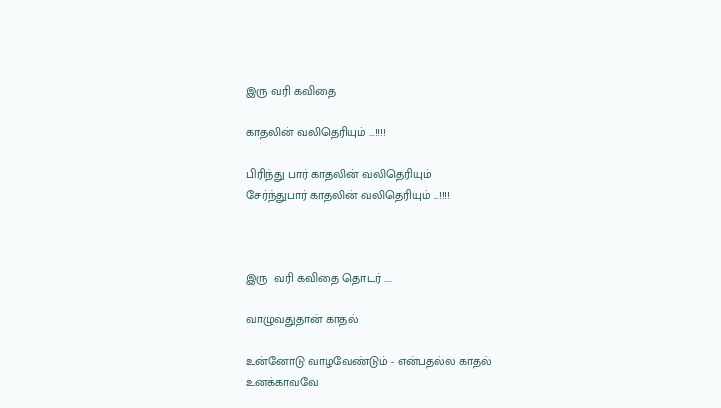இரு வரி கவிதை

காதலின் வலிதெரியும் ...!!!!

பிரிந்து பார் காதலின் வலிதெரியும்
சேர்ந்துபார் காதலின் வலிதெரியும் ...!!!!



இரு  வரி கவிதை தொடர் ....

வாழுவதுதான் காதல்

உன்னோடு வாழவேண்டும் - என்பதல்ல காதல்
உனக்காவவே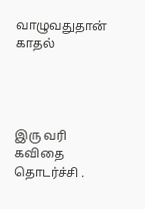வாழுவதுதான் காதல்




இரு வரி கவிதை தொடர்ச்சி .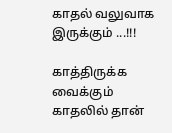காதல் வலுவாக இருக்கும் ...!!!

காத்திருக்க வைக்கும் காதலில் தான்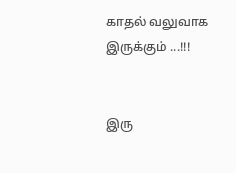காதல் வலுவாக இருக்கும் ...!!!


இரு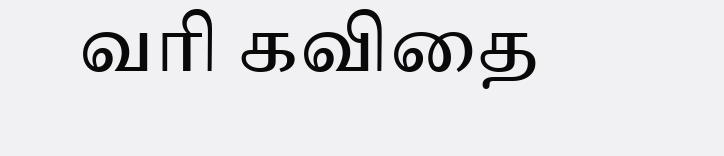வரி கவிதை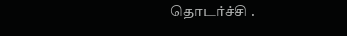தொடர்ச்சி .